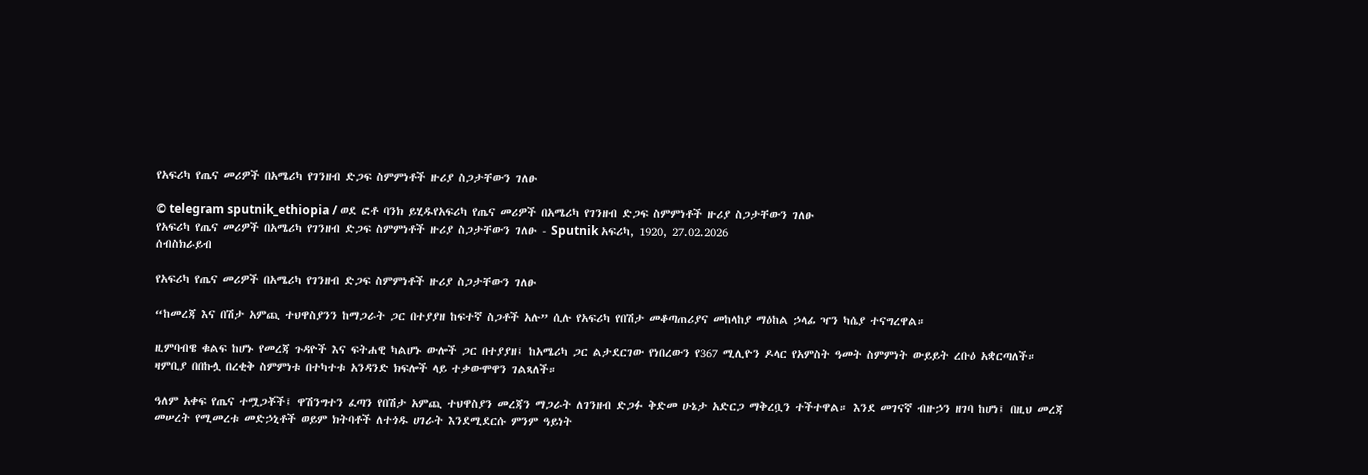የአፍሪካ የጤና መሪዎች በአሜሪካ የገንዘብ ድጋፍ ስምምነቶች ዙሪያ ስጋታቸውን ገለፁ

© telegram sputnik_ethiopia / ወደ ፎቶ ባንክ ይሂዱየአፍሪካ የጤና መሪዎች በአሜሪካ የገንዘብ ድጋፍ ስምምነቶች ዙሪያ ስጋታቸውን ገለፁ
የአፍሪካ የጤና መሪዎች በአሜሪካ የገንዘብ ድጋፍ ስምምነቶች ዙሪያ ስጋታቸውን ገለፁ - Sputnik አፍሪካ, 1920, 27.02.2026
ሰብስክራይብ

የአፍሪካ የጤና መሪዎች በአሜሪካ የገንዘብ ድጋፍ ስምምነቶች ዙሪያ ስጋታቸውን ገለፁ

“ከመረጃ እና በሽታ አምጪ ተህዋስያንን ከማጋራት ጋር በተያያዘ ከፍተኛ ስጋቶች አሉ” ሲሉ የአፍሪካ የበሽታ መቆጣጠሪያና መከላከያ ማዕከል ኃላፊ ዣን ካሴያ ተናግረዋል።

ዚምባብዌ ቁልፍ ከሆኑ የመረጃ ጉዳዮች እና ፍትሐዊ ካልሆኑ ውሎች ጋር በተያያዘ፤ ከአሜሪካ ጋር ልታደርገው የነበረውን የ367 ሚሊዮን ዶላር የአምስት ዓመት ስምምነት ውይይት ረቡዕ አቋርጣለች። ዛምቢያ በበኩሏ በረቂቅ ስምምነቱ በተካተቱ አንዳንድ ክፍሎች ላይ ተቃውሞዋን ገልጻለች።

ዓለም አቀፍ የጤና ተሟጋቾች፤ ዋሽንግተን ፈጣን የበሽታ አምጪ ተህዋስያን መረጃን ማጋራት ለገንዘብ ድጋፉ ቅድመ ሁኔታ አድርጋ ማቅረቧን ተችተዋል። እንደ መገናኛ ብዙኃን ዘገባ ከሆነ፤ በዚህ መረጃ መሠረት የሚመረቱ መድኃኒቶች ወይም ክትባቶች ለተጎዱ ሀገራት እንደሚደርሱ ምንም ዓይነት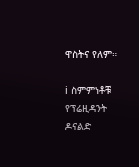ዋስትና የለም።

ℹ ስምምነቶቹ የፕሬዚዳንት ዶናልድ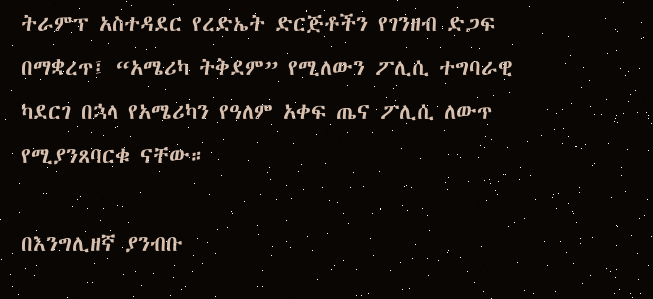ትራምፕ አስተዳደር የረድኤት ድርጅቶችን የገንዘብ ድጋፍ በማቋረጥ፤ “አሜሪካ ትቅደም” የሚለውን ፖሊሲ ተግባራዊ ካደርገ በኋላ የአሜሪካን የዓለም አቀፍ ጤና ፖሊሲ ለውጥ የሚያንጸባርቁ ናቸው።

በእንግሊዘኛ ያንብቡ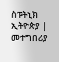ስፑትኒክ ኢትዮጵያ | መተግበሪያ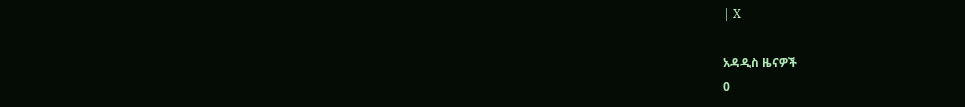| X

አዳዲስ ዜናዎች
0